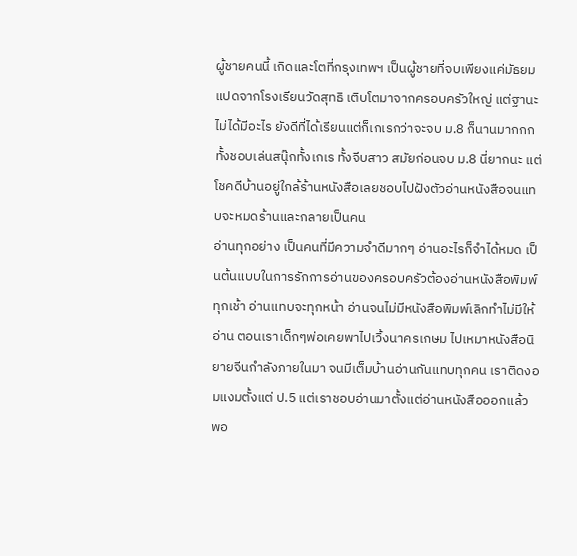ผู้ชายคนนี้ เกิดและโตที่กรุงเทพฯ เป็นผู้ชายที่จบเพียงแค่มัธยมแปดจากโรงเรียนวัดสุทธิ เติบโตมาจากครอบครัวใหญ่ แต่ฐานะไม่ได้มีอะไร ยังดีที่ได้เรียนแต่ก็เกเรกว่าจะจบ ม.8 ก็นานมากกก ทั้งชอบเล่นสนุ๊กทั้งเกเร ทั้งจีบสาว สมัยก่อนจบ ม.8 นี่ยากนะ แต่โชคดีบ้านอยู่ใกล้ร้านหนังสือเลยชอบไปฝังตัวอ่านหนังสือจนแทบจะหมดร้านและกลายเป็นคน
อ่านทุกอย่าง เป็นคนที่มีความจำดีมากๆ อ่านอะไรก็จำได้หมด เป็นต้นแบบในการรักการอ่านของครอบครัวต้องอ่านหนังสือพิมพ์ทุกเช้า อ่านแทบจะทุกหน้า อ่านจนไม่มีหนังสือพิมพ์เลิกทำไม่มีให้อ่าน ตอนเราเด็กๆพ่อเคยพาไปเวิ้งนาครเกษม ไปเหมาหนังสือนิยายจีนกำลังภายในมา จนมีเต็มบ้านอ่านกันแทบทุกคน เราติดงอมแงมตั้งแต่ ป.5 แต่เราชอบอ่านมาตั้งแต่อ่านหนังสือออกแล้ว
พอ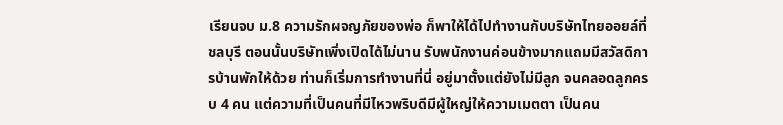เรียนจบ ม.8 ความรักผจญภัยของพ่อ ก็พาให้ได้ไปทำงานกับบริษัทไทยออยล์ที่ชลบุรี ตอนนั้นบริษัทเพิ่งเปิดได้ไม่นาน รับพนักงานค่อนข้างมากแถมมีสวัสดิการบ้านพักให้ด้วย ท่านก็เริ่มการทำงานที่นี่ อยู่มาตั้งแต่ยังไม่มีลูก จนคลอดลูกครบ 4 คน แต่ความที่เป็นคนที่มีไหวพริบดีมีผู้ใหญ่ให้ความเมตตา เป็นคน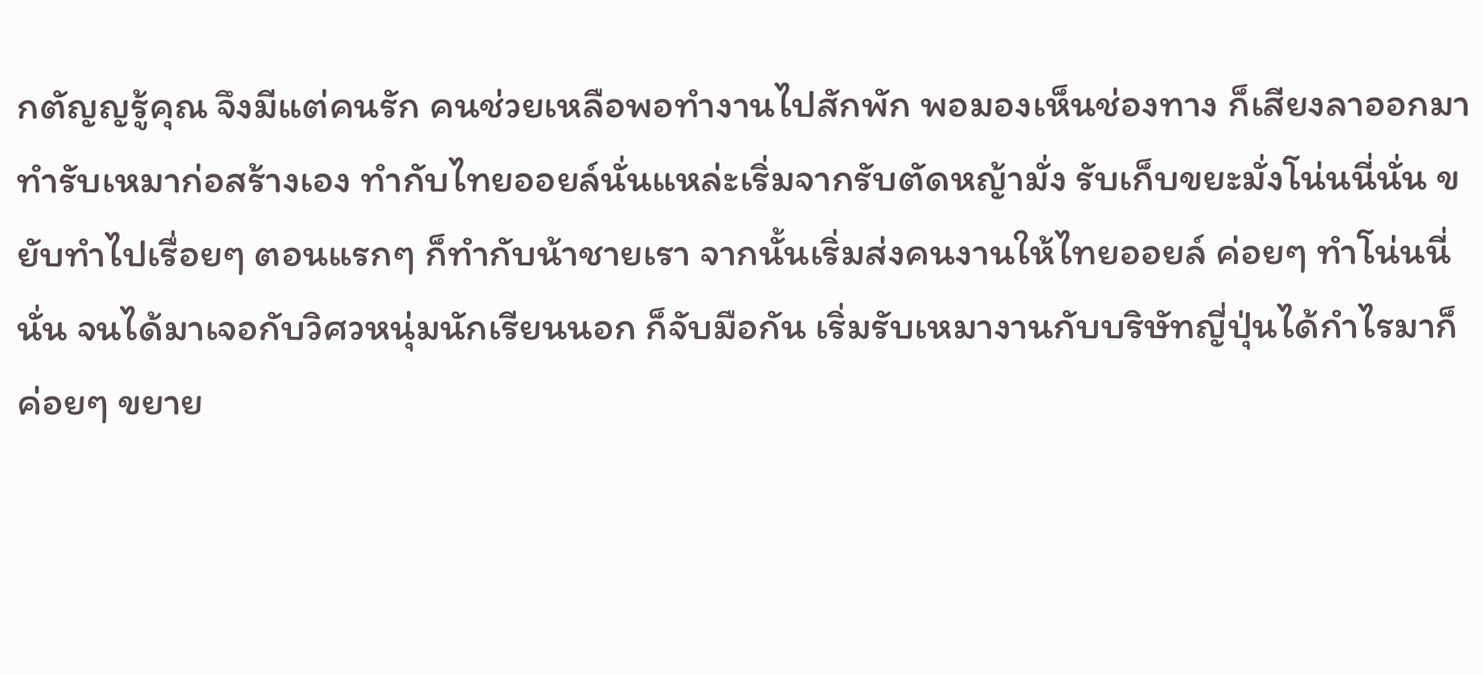กตัญญรู้คุณ จึงมีแต่คนรัก คนช่วยเหลือพอทำงานไปสักพัก พอมองเห็นช่องทาง ก็เสียงลาออกมาทำรับเหมาก่อสร้างเอง ทำกับไทยออยล์นั่นแหล่ะเริ่มจากรับตัดหญ้ามั่ง รับเก็บขยะมั่งโน่นนี่นั่น ขยับทำไปเรื่อยๆ ตอนแรกๆ ก็ทำกับน้าชายเรา จากนั้นเริ่มส่งคนงานให้ไทยออยล์ ค่อยๆ ทำโน่นนี่นั่น จนได้มาเจอกับวิศวหนุ่มนักเรียนนอก ก็จับมือกัน เริ่มรับเหมางานกับบริษัทญี่ปุ่นได้กำไรมาก็ค่อยๆ ขยาย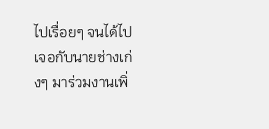ไปเรื่อยๆ จนได้ไปเจอกับนายช่างเก่งๆ มาร่วมงานเพิ่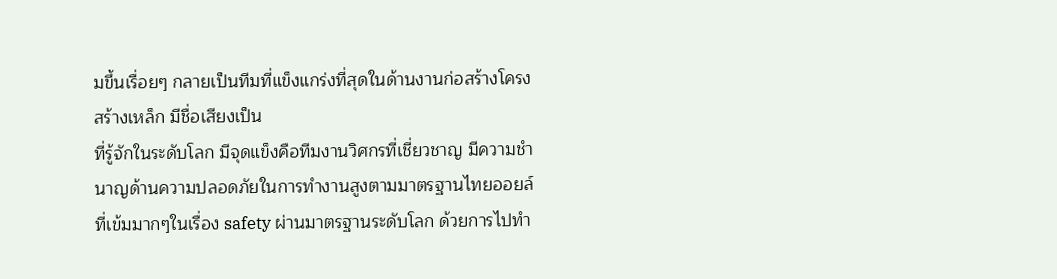มขึ้นเรื่อยๆ กลายเป็นทีมที่แข็งแกร่งที่สุดในด้านงานก่อสร้างโครงสร้างเหล็ก มีชื่อเสียงเป็น
ที่รู้จักในระดับโลก มีจุดแข็งคือทีมงานวิศกรที่เชี่ยวชาญ มีความชำนาญด้านความปลอดภัยในการทำงานสูงตามมาตรฐานไทยออยล์ที่เข้มมากๆในเรื่อง safety ผ่านมาตรฐานระดับโลก ด้วยการไปทำ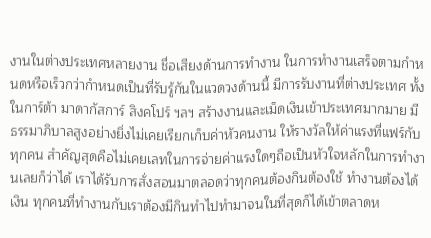งานในต่างประเทศหลายงาน ชื่อเสียงด้านการทำงาน ในการทำงานเสร็จตามกำหนดหรือเร็วกว่ากำหนดเป็นที่รับรู้กันในแวดวงด้านนี้ มีการรับงานที่ต่างประเทศ ทั้งในการ์ต้า มาดากัสการ์ สิงคโปร์ ฯลฯ สร้างงานและเม็ดเงินเข้าประเทศมากมาย มีธรรมาภิบาลสูงอย่างยิ่งไม่เคยเรียกเก็บค่าหัวคนงาน ให้รางวัลให้ค่าแรงที่แฟร์กับทุกคน สำคัญสุดคือไม่เคยเลทในการจ่ายค่าแรงใดๆถือเป็นหัวใจหลักในการทำงานเลยก็ว่าได้ เราได้รับการสั่งสอนมาตลอดว่าทุกคนต้องกินต้องใช้ ทำงานต้องได้เงิน ทุกคนที่ทำงานกับเราต้องมีกินทำไปทำมาจนในที่สุดก็ได้เข้าตลาดห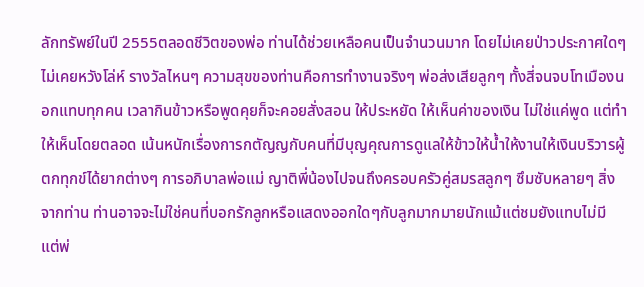ลักทรัพย์ในปี 2555ตลอดชีวิตของพ่อ ท่านได้ช่วยเหลือคนเป็นจำนวนมาก โดยไม่เคยป่าวประกาศใดๆ ไม่เคยหวังโล่ห์ รางวัลไหนๆ ความสุขของท่านคือการทำงานจริงๆ พ่อส่งเสียลูกๆ ทั้งสี่จนจบโทเมืองนอกแทบทุกคน เวลากินข้าวหรือพูดคุยก็จะคอยสั่งสอน ให้ประหยัด ให้เห็นค่าของเงิน ไม่ใช่แค่พูด แต่ทำให้เห็นโดยตลอด เน้นหนักเรื่องการกตัญญกับคนที่มีบุญคุณการดูแลให้ข้าวให้น้ำให้งานให้เงินบริวารผู้ตกทุกข์ได้ยากต่างๆ การอภิบาลพ่อแม่ ญาติพี่น้องไปจนถึงครอบครัวคู่สมรสลูกๆ ซึมซับหลายๆ สิ่งจากท่าน ท่านอาจจะไม่ใช่คนที่บอกรักลูกหรือแสดงออกใดๆกับลูกมากมายนักแม้แต่ชมยังแทบไม่มี แต่พ่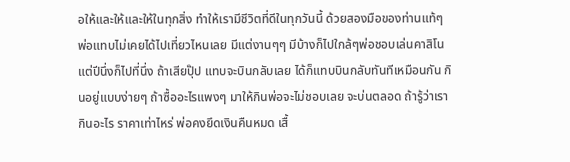อให้และให้และให้ในทุกสิ่ง ทำให้เรามีชีวิตที่ดีในทุกวันนี้ ด้วยสองมือของท่านแท้ๆ
พ่อแทบไม่เคยได้ไปเที่ยวไหนเลย มีแต่งานๆๆ มีบ้างก็ไปใกล้ๆพ่อชอบเล่นคาสิโน แต่ปีนึ่งก็ไปที่นึ่ง ถ้าเสียปุ๊ป แทบจะบินกลับเลย ได้ก็แทบบินกลับทันทีเหมือนกัน กินอยู่แบบง่ายๆ ถ้าซื้ออะไรแพงๆ มาให้กินพ่อจะไม่ชอบเลย จะบ่นตลอด ถ้ารู้ว่าเรากินอะไร ราคาเท่าไหร่ พ่อคงยึดเงินคืนหมด เสื้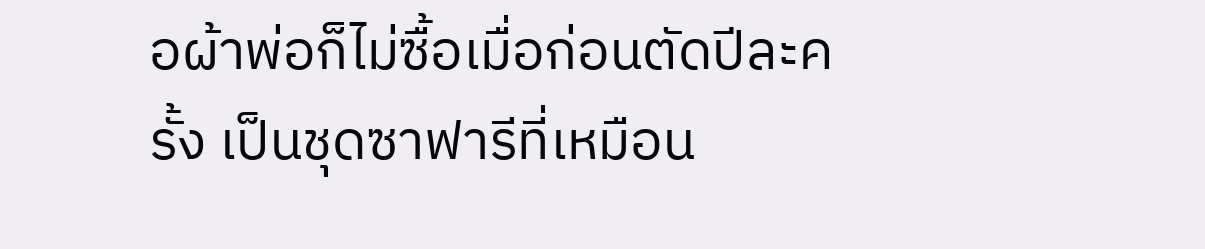อผ้าพ่อก็ไม่ซื้อเมื่อก่อนตัดปีละครั้ง เป็นชุดซาฟารีที่เหมือน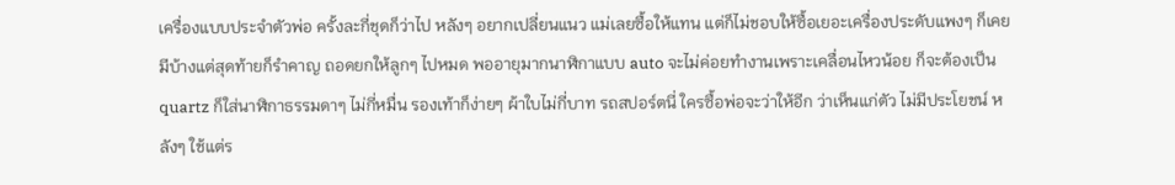เครื่องแบบประจำตัวพ่อ ครั้งละกี่ชุดก็ว่าไป หลังๆ อยากเปลี่ยนแนว แม่เลยซื้อให้แทน แต่ก็ไม่ชอบให้ซื้อเยอะเครื่องประดับแพงๆ ก็เคยมีบ้างแต่สุดท้ายก็รำคาญ ถอดยกให้ลูกๆ ไปหมด พออายุมากนาฬิกาแบบ auto จะไม่ค่อยทำงานเพราะเคลื่อนไหวน้อย ก็จะต้องเป็น quartz ก็ใส่นาฬิกาธรรมดาๆ ไม่กี่หมื่น รองเท้าก็ง่ายๆ ผ้าใบไม่กี่บาท รถสปอร์ตนี่ ใครซื้อพ่อจะว่าให้อีก ว่าเห็นแก่ตัว ไม่มีประโยชน์ หลังๆ ใช้แต่ร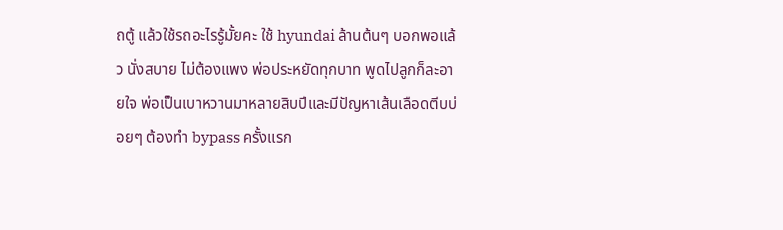ถตู้ แล้วใช้รถอะไรรู้มั้ยคะ ใช้ hyundai ล้านต้นๆ บอกพอแล้ว นั่งสบาย ไม่ต้องแพง พ่อประหยัดทุกบาท พูดไปลูกก็ละอายใจ พ่อเป็นเบาหวานมาหลายสิบปีและมีปัญหาเส้นเลือดตีบบ่อยๆ ต้องทำ bypass ครั้งแรก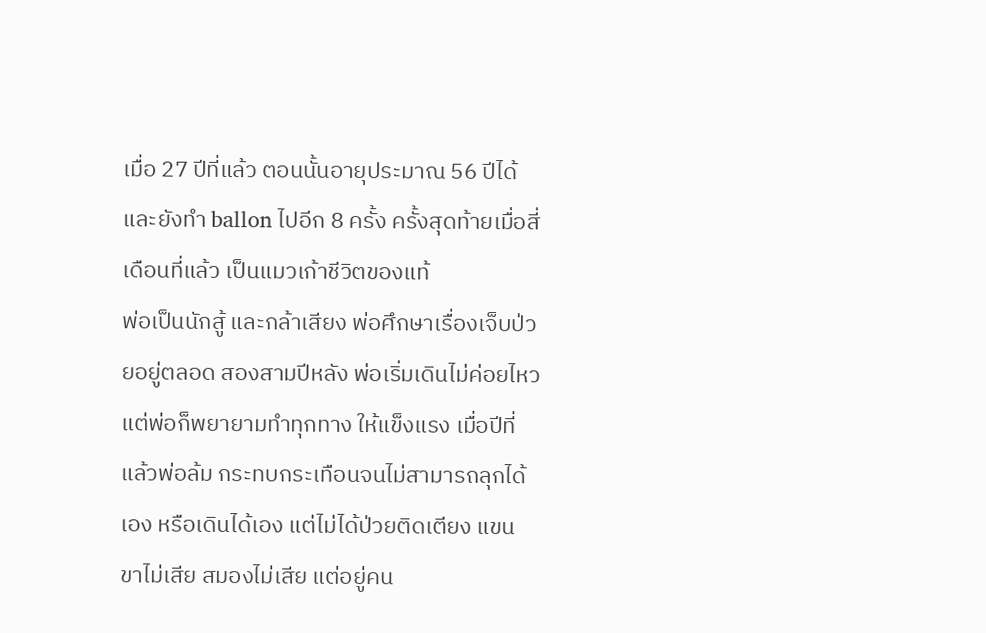เมื่อ 27 ปีที่แล้ว ตอนนั้นอายุประมาณ 56 ปีได้ และยังทำ ballon ไปอีก 8 ครั้ง ครั้งสุดท้ายเมื่อสี่เดือนที่แล้ว เป็นแมวเก้าชีวิตของแท้
พ่อเป็นนักสู้ และกล้าเสียง พ่อศึกษาเรื่องเจ็บป่วยอยู่ตลอด สองสามปีหลัง พ่อเริ่มเดินไม่ค่อยไหว แต่พ่อก็พยายามทำทุกทาง ให้แข็งแรง เมื่อปีที่แล้วพ่อล้ม กระทบกระเทือนจนไม่สามารถลุกได้เอง หรือเดินได้เอง แต่ไม่ได้ป่วยติดเตียง แขน ขาไม่เสีย สมองไม่เสีย แต่อยู่คน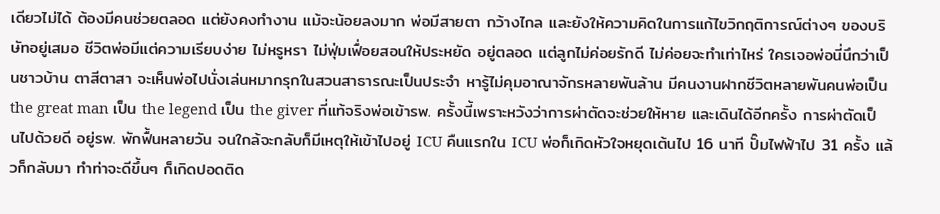เดียวไม่ได้ ต้องมีคนช่วยตลอด แต่ยังคงทำงาน แม้จะน้อยลงมาก พ่อมีสายตา กว้างไกล และยังให้ความคิดในการแก้ไขวิกฤติการณ์ต่างๆ ของบริษัทอยู่เสมอ ชีวิตพ่อมีแต่ความเรียบง่าย ไม่หรูหรา ไม่ฟุ่มเฟื่อยสอนให้ประหยัด อยู่ตลอด แต่ลูกไม่ค่อยรักดี ไม่ค่อยจะทำเท่าไหร่ ใครเจอพ่อนี่นึกว่าเป็นชาวบ้าน ตาสีตาสา จะเห็นพ่อไปนั่งเล่นหมากรุกในสวนสาธารณะเป็นประจำ หารู้ไม่คุมอาณาจักรหลายพันล้าน มีคนงานฝากชีวิตหลายพันคนพ่อเป็น the great man เป็น the legend เป็น the giver ที่แท้จริงพ่อเข้ารพ. ครั้งนี้เพราะหวังว่าการผ่าตัดจะช่วยให้หาย และเดินได้อีกครั้ง การผ่าตัดเป็นไปด้วยดี อยู่รพ. พักฟื้นหลายวัน จนใกล้จะกลับก็มีเหตุให้เข้าไปอยู่ ICU คืนแรกใน ICU พ่อก็เกิดหัวใจหยุดเต้นไป 16 นาที ปั๊มไฟฟ้าไป 31 ครั้ง แล้วก็กลับมา ทำท่าจะดีขึ้นๆ ก็เกิดปอดติด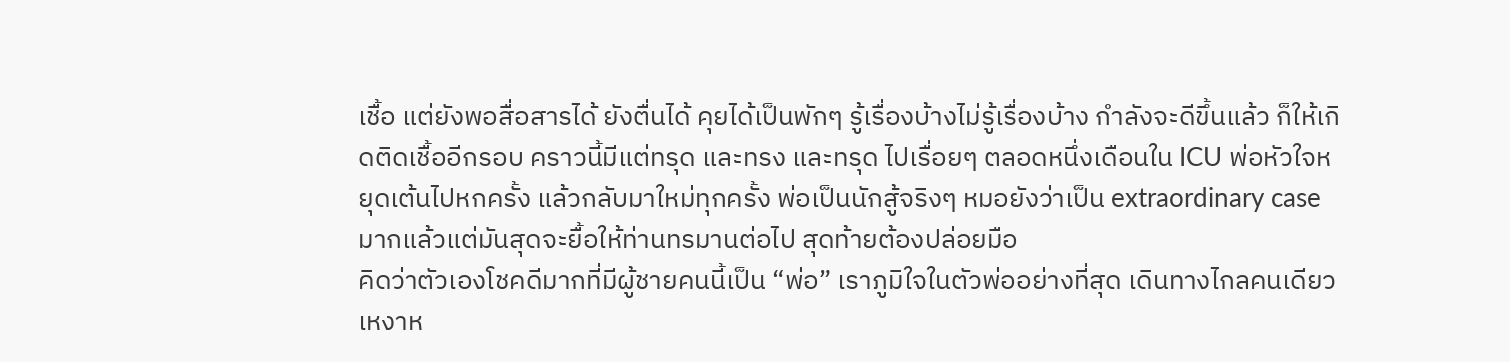เชื้อ แต่ยังพอสื่อสารได้ ยังตื่นได้ คุยได้เป็นพักๆ รู้เรื่องบ้างไม่รู้เรื่องบ้าง กำลังจะดีขึ้นแล้ว ก็ให้เกิดติดเชื้ออีกรอบ คราวนี้มีแต่ทรุด และทรง และทรุด ไปเรื่อยๆ ตลอดหนึ่งเดือนใน ICU พ่อหัวใจหยุดเต้นไปหกครั้ง แล้วกลับมาใหม่ทุกครั้ง พ่อเป็นนักสู้จริงๆ หมอยังว่าเป็น extraordinary case มากแล้วแต่มันสุดจะยื้อให้ท่านทรมานต่อไป สุดท้ายต้องปล่อยมือ
คิดว่าตัวเองโชคดีมากที่มีผู้ชายคนนี้เป็น “พ่อ” เราภูมิใจในตัวพ่ออย่างที่สุด เดินทางไกลคนเดียวเหงาห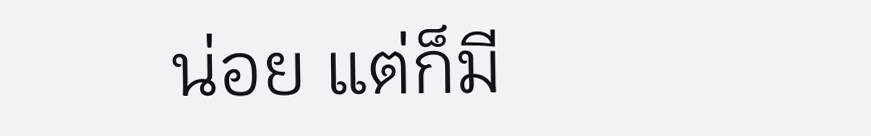น่อย แต่ก็มี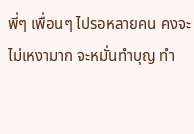พี่ๆ เพื่อนๆ ไปรอหลายคน คงจะไม่เหงามาก จะหมั่นทำบุญ ทำ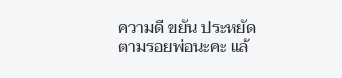ความดี ขยัน ประหยัดตามรอยพ่อนะคะ แล้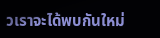วเราจะได้พบกันใหม่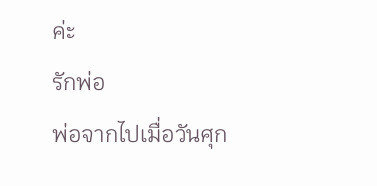ค่ะ
รักพ่อ
พ่อจากไปเมื่อวันศุก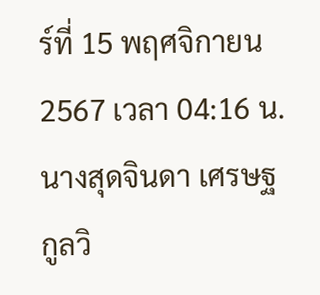ร์ที่ 15 พฤศจิกายน 2567 เวลา 04:16 น.
นางสุดจินดา เศรษฐกูลวิ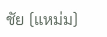ชัย (แหม่ม)